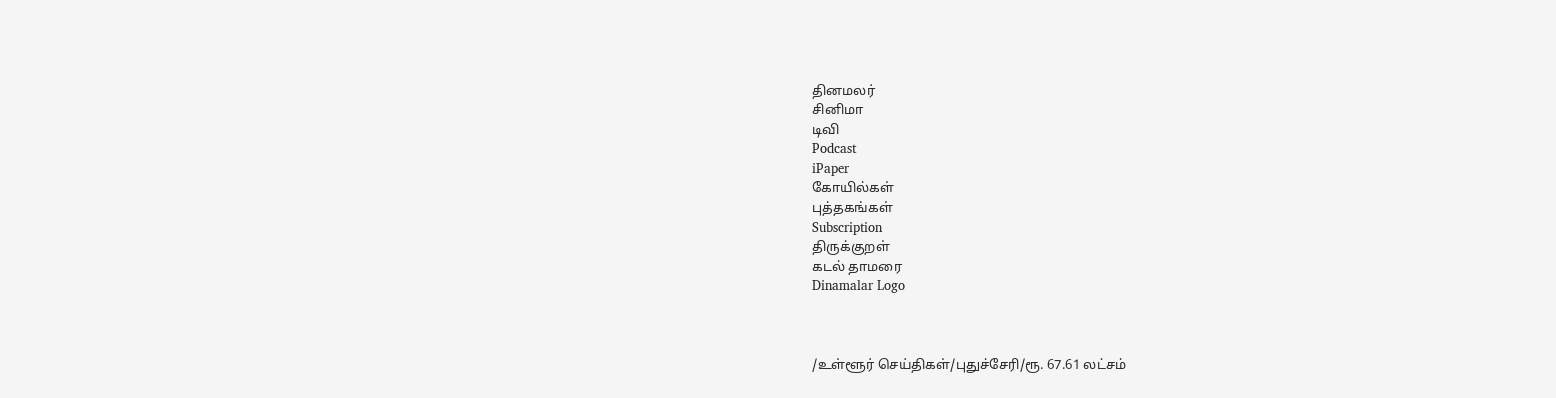தினமலர்
சினிமா
டிவி
Podcast
iPaper
கோயில்கள்
புத்தகங்கள்
Subscription
திருக்குறள்
கடல் தாமரை
Dinamalar Logo



/உள்ளூர் செய்திகள்/புதுச்சேரி/ரூ. 67.61 லட்சம்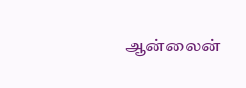ஆன்லைன்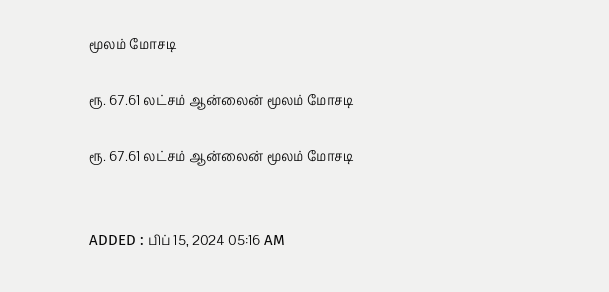மூலம் மோசடி

ரூ. 67.61 லட்சம் ஆன்லைன் மூலம் மோசடி

ரூ. 67.61 லட்சம் ஆன்லைன் மூலம் மோசடி


ADDED : பிப் 15, 2024 05:16 AM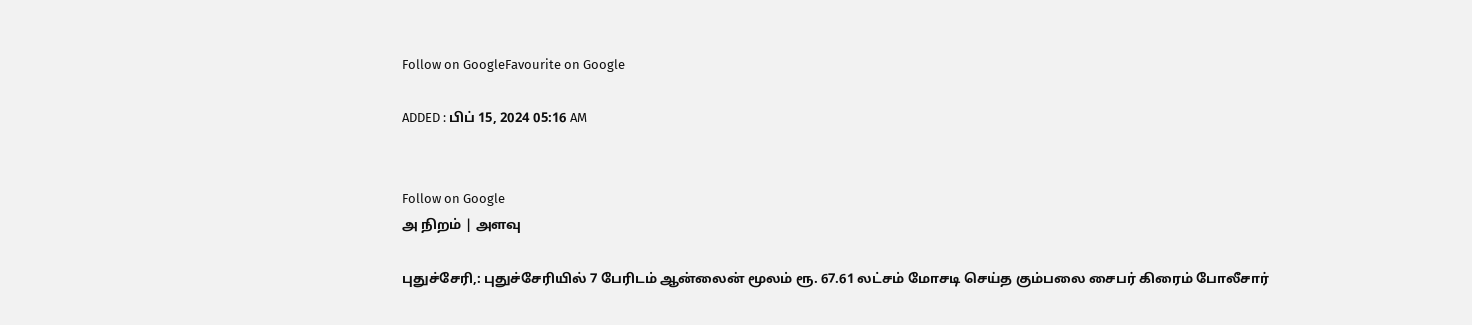Follow on GoogleFavourite on Google

ADDED : பிப் 15, 2024 05:16 AM


Follow on Google
அ நிறம் | அளவு

புதுச்சேரி,: புதுச்சேரியில் 7 பேரிடம் ஆன்லைன் மூலம் ரூ. 67.61 லட்சம் மோசடி செய்த கும்பலை சைபர் கிரைம் போலீசார்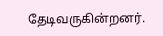தேடிவருகின்றனர்.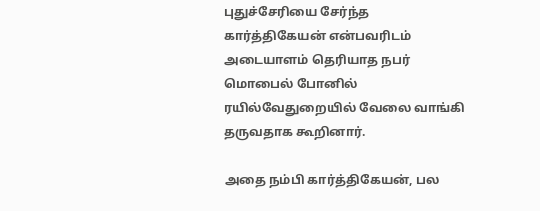புதுச்சேரியை சேர்ந்த கார்த்திகேயன் என்பவரிடம் அடையாளம் தெரியாத நபர் மொபைல் போனில் ரயில்வேதுறையில் வேலை வாங்கி தருவதாக கூறினார்.

அதை நம்பி கார்த்திகேயன், பல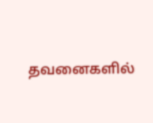தவனைகளில்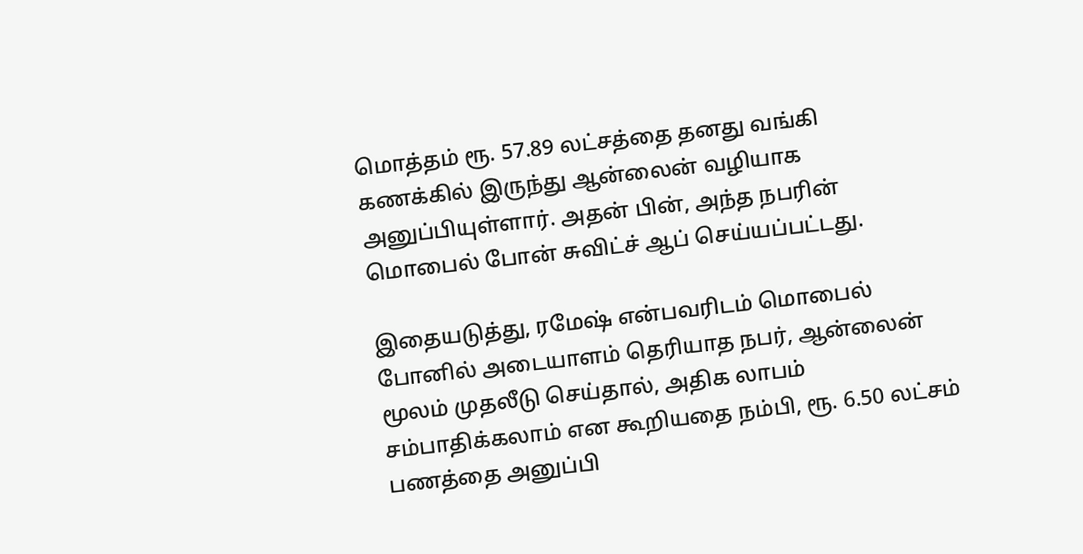மொத்தம் ரூ. 57.89 லட்சத்தை தனது வங்கி கணக்கில் இருந்து ஆன்லைன் வழியாக அனுப்பியுள்ளார். அதன் பின், அந்த நபரின் மொபைல் போன் சுவிட்ச் ஆப் செய்யப்பட்டது.

இதையடுத்து, ரமேஷ் என்பவரிடம் மொபைல் போனில் அடையாளம் தெரியாத நபர், ஆன்லைன் மூலம் முதலீடு செய்தால், அதிக லாபம் சம்பாதிக்கலாம் என கூறியதை நம்பி, ரூ. 6.50 லட்சம் பணத்தை அனுப்பி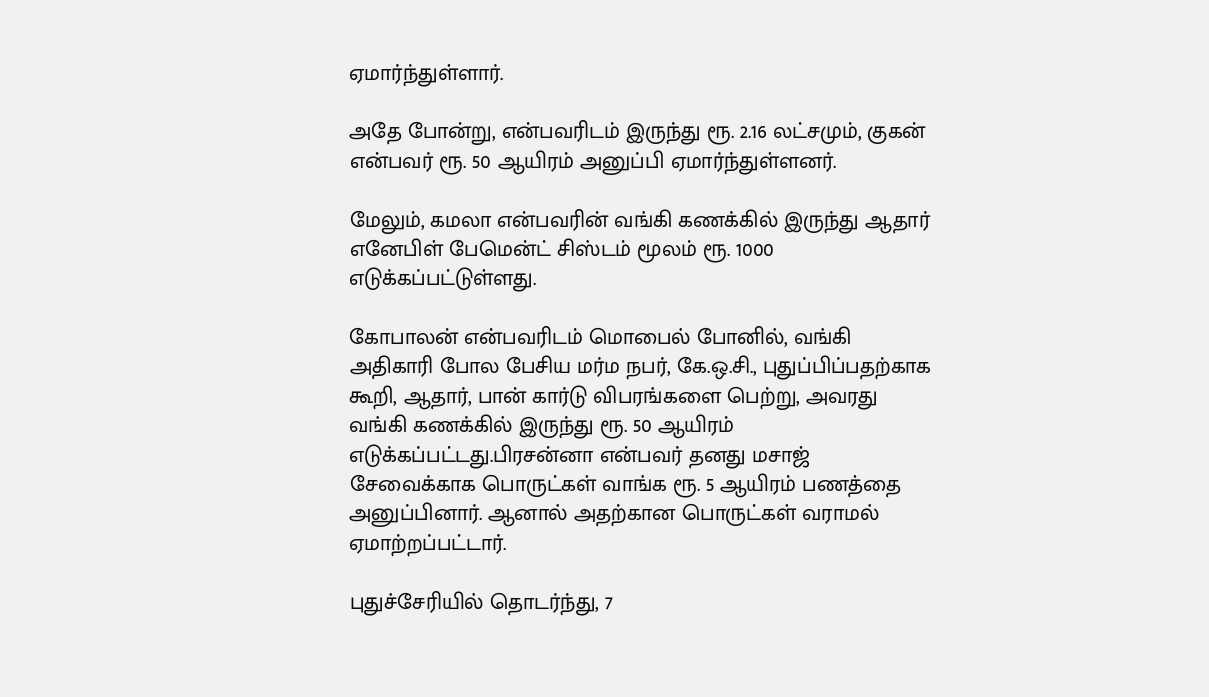ஏமார்ந்துள்ளார்.

அதே போன்று, என்பவரிடம் இருந்து ரூ. 2.16 லட்சமும், குகன் என்பவர் ரூ. 50 ஆயிரம் அனுப்பி ஏமார்ந்துள்ளனர்.

மேலும், கமலா என்பவரின் வங்கி கணக்கில் இருந்து ஆதார் எனேபிள் பேமென்ட் சிஸ்டம் மூலம் ரூ. 1000 எடுக்கப்பட்டுள்ளது.

கோபாலன் என்பவரிடம் மொபைல் போனில், வங்கி அதிகாரி போல பேசிய மர்ம நபர், கே.ஒ.சி., புதுப்பிப்பதற்காக கூறி, ஆதார், பான் கார்டு விபரங்களை பெற்று, அவரது வங்கி கணக்கில் இருந்து ரூ. 50 ஆயிரம் எடுக்கப்பட்டது.பிரசன்னா என்பவர் தனது மசாஜ் சேவைக்காக பொருட்கள் வாங்க ரூ. 5 ஆயிரம் பணத்தை அனுப்பினார். ஆனால் அதற்கான பொருட்கள் வராமல் ஏமாற்றப்பட்டார்.

புதுச்சேரியில் தொடர்ந்து, 7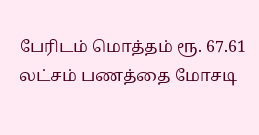பேரிடம் மொத்தம் ரூ. 67.61 லட்சம் பணத்தை மோசடி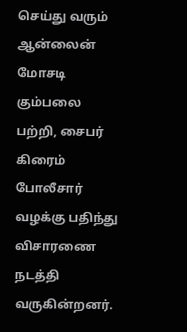செய்து வரும் ஆன்லைன் மோசடி கும்பலை பற்றி, சைபர் கிரைம் போலீசார் வழக்கு பதிந்து விசாரணை நடத்தி வருகின்றனர்.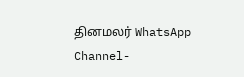தினமலர் WhatsApp Channel-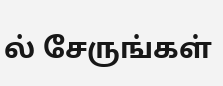ல் சேருங்கள்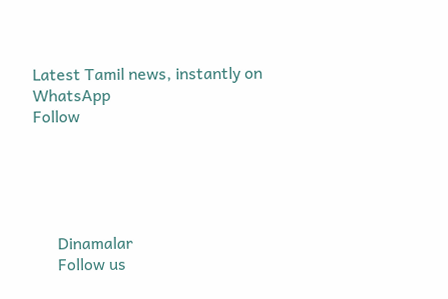Latest Tamil news, instantly on WhatsApp
Follow





      Dinamalar
      Follow us